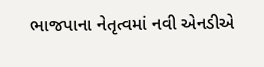ભાજપાના નેતૃત્વમાં નવી એનડીએ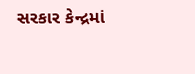સરકાર કેન્દ્રમાં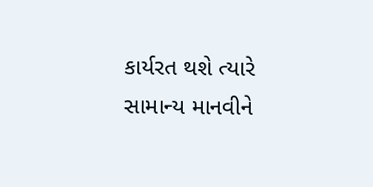કાર્યરત થશે ત્યારે સામાન્ય માનવીને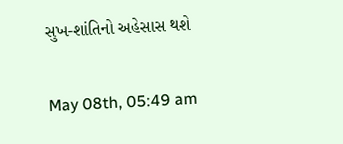સુખ-શાંતિનો અહેસાસ થશે

May 08th, 05:49 am